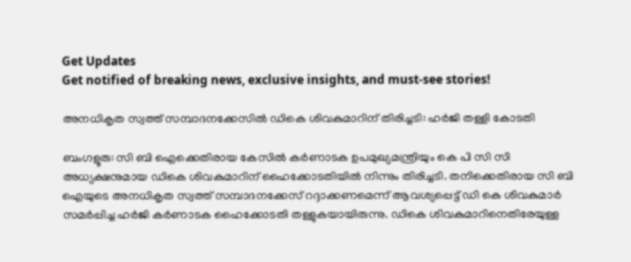Get Updates
Get notified of breaking news, exclusive insights, and must-see stories!

അനധികൃത സ്വത്ത് സമ്പാദനക്കേസില്‍ ഡികെ ശിവകുമാറിന് തിരിച്ചടി: ഹർജി തള്ളി കോടതി

ബംഗളൂരു: സി ബി ഐക്കെതിരായ കേസില്‍ കർണാടക ഉപമുഖ്യമന്ത്രിയും കെ പി സി സി അധ്യക്ഷനുമായ ഡികെ ശിവകുമാറിന് ഹൈക്കോടതിയില്‍ നിന്നും തിരിച്ചടി. തനിക്കെതിരായ സി ബി ഐയുടെ അനധികൃത സ്വത്ത് സമ്പാദനക്കേസ് റദ്ദാക്കണമെന്ന് ആവശ്യപ്പെട്ട് ഡി കെ ശിവകുമാർ സമർപ്പിച്ച ഹർജി കർണാടക ഹൈക്കോടതി തള്ളുകയായിരുന്നു. ഡികെ ശിവകുമാറിനെതിരേയുള്ള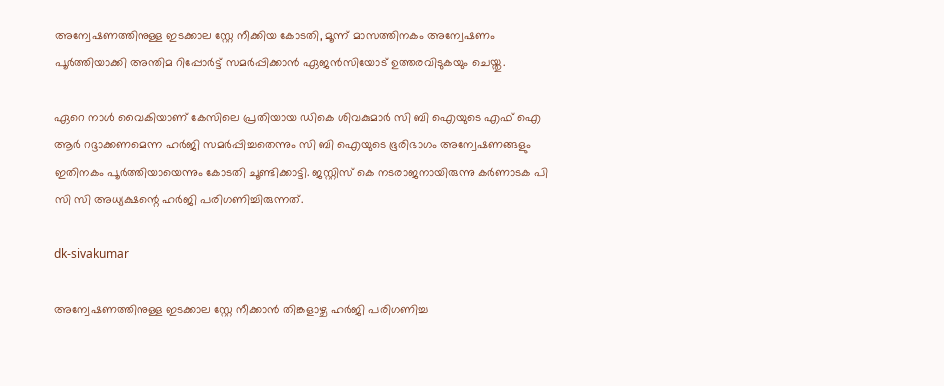അന്വേഷണത്തിനുള്ള ഇടക്കാല സ്റ്റേ നീക്കിയ കോടതി, മൂന്ന് മാസത്തിനകം അന്വേഷണം പൂർത്തിയാക്കി അന്തിമ റിപ്പോർട്ട് സമർപ്പിക്കാൻ ഏജൻസിയോട് ഉത്തരവിടുകയും ചെയ്തു.

ഏറെ നാള്‍ വൈകിയാണ് കേസിലെ പ്രതിയായ ഡികെ ശിവകുമാർ സി ബി ഐയുടെ എഫ് ഐ ആർ റദ്ദാക്കണമെന്ന ഹർജി സമർപ്പിച്ചതെന്നും സി ബി ഐയുടെ ഭൂരിഭാഗം അന്വേഷണങ്ങളും ഇതിനകം പൂർത്തിയായെന്നും കോടതി ചൂണ്ടിക്കാട്ടി. ജസ്റ്റിസ് കെ നടരാജനായിരുന്നു കർണാടക പി സി സി അധ്യക്ഷന്റെ ഹർജി പരിഗണിച്ചിരുന്നത്.

dk-sivakumar

അന്വേഷണത്തിനുള്ള ഇടക്കാല സ്റ്റേ നീക്കാൻ തിങ്കളാഴ്ച ഹർജി പരിഗണിച്ച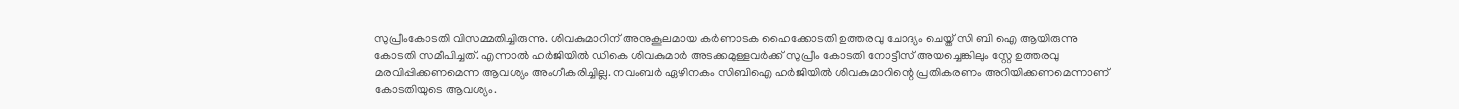സുപ്രീംകോടതി വിസമ്മതിച്ചിരുന്നു. ശിവകുമാറിന് അനുകൂലമായ കർണാടക ഹൈക്കോടതി ഉത്തരവു ചോദ്യം ചെയ്ത് സി ബി ഐ ആയിരുന്നു കോടതി സമീപിച്ചത്. എന്നാല്‍ ഹർജിയില്‍ ഡികെ ശിവകുമാർ അടക്കമുള്ളവർക്ക് സുപ്രീം കോടതി നോട്ടീസ് അയച്ചെങ്കിലും സ്റ്റേ ഉത്തരവു മരവിപ്പിക്കണമെന്ന ആവശ്യം അംഗീകരിച്ചില്ല. നവംബർ ഏഴിനകം സിബിഐ ഹർജിയിൽ ശിവകുമാറിന്റെ പ്രതികരണം അറിയിക്കണമെന്നാണ് കോടതിയുടെ ആവശ്യം.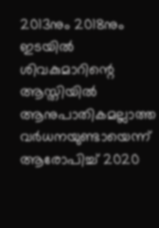2013നും 2018നും ഇടയിൽ ശിവകുമാറിന്റെ ആസ്തിയിൽ ആനുപാതികമല്ലാത്ത വർധനയുണ്ടായെന്ന് ആരോപിച്ച് 2020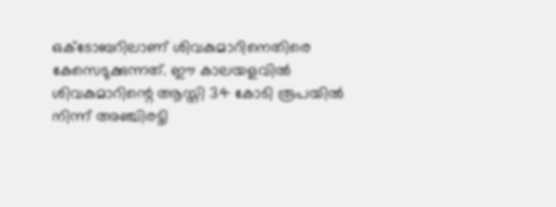ഒക്ടോബറിലാണ് ശിവകുമാറിനെതിരെ കേസെടുക്കുന്നത്. ഈ കാലയളവില്‍ ശിവകുമാറിന്റെ ആസ്തി 34 കോടി രൂപയിൽ നിന്ന് അഞ്ചിരട്ടി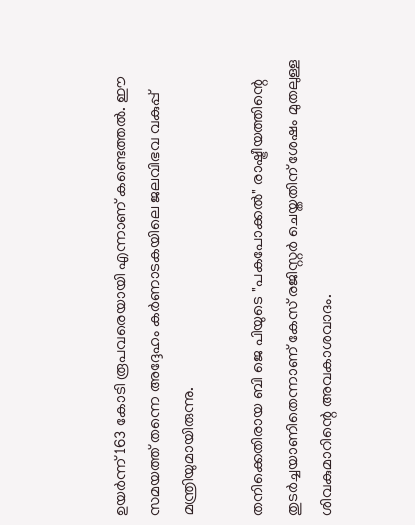ഉയർന്ന് 163 കോടി രൂപവരെയായി എന്നാണ് കണ്ടെത്തല്‍. ഈ സമയത്ത് തന്നെ അദ്ദേഹം കർണാടകയിലെ ജലവിഭവ വകുപ്പ് മന്ത്രിയുമായിരുന്നു.

തനിക്കെതിരായ ബി ജെ പിയുടെ "പകപോക്കൽ" രാഷ്ട്രീയത്തിന്റെ തുടർച്ചയാണിതെന്നാണ് കേസ് രജിസ്റ്റർ ചെയ്തതിന് ശേഷം മുതലുള്ള ശിവകുമാറിന്റെ അവകാശവാദം.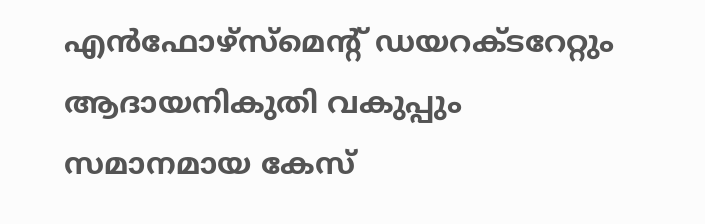എൻഫോഴ്‌സ്‌മെന്റ് ഡയറക്ടറേറ്റും ആദായനികുതി വകുപ്പും സമാനമായ കേസ്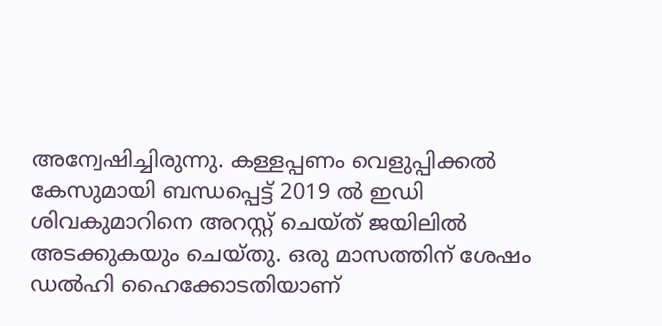അന്വേഷിച്ചിരുന്നു. കള്ളപ്പണം വെളുപ്പിക്കൽ കേസുമായി ബന്ധപ്പെട്ട് 2019 ൽ ഇഡി ശിവകുമാറിനെ അറസ്റ്റ് ചെയ്ത് ജയിലില്‍ അടക്കുകയും ചെയ്തു. ഒരു മാസത്തിന് ശേഷം ഡൽഹി ഹൈക്കോടതിയാണ്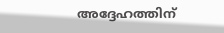അദ്ദേഹത്തിന്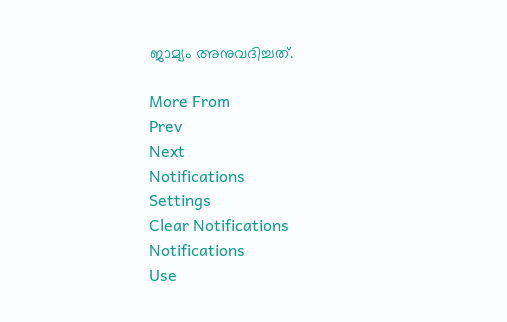ജാമ്യം അനുവദിച്ചത്.

More From
Prev
Next
Notifications
Settings
Clear Notifications
Notifications
Use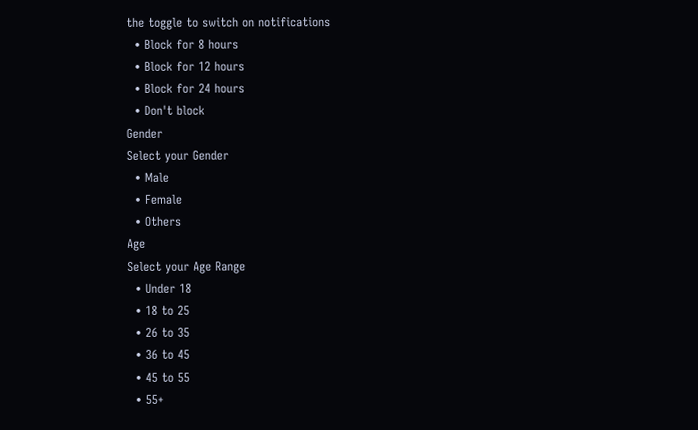the toggle to switch on notifications
  • Block for 8 hours
  • Block for 12 hours
  • Block for 24 hours
  • Don't block
Gender
Select your Gender
  • Male
  • Female
  • Others
Age
Select your Age Range
  • Under 18
  • 18 to 25
  • 26 to 35
  • 36 to 45
  • 45 to 55
  • 55+